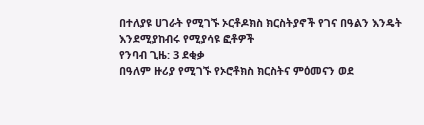በተለያዩ ሀገራት የሚገኙ ኦርቶዶክስ ክርስትያኖች የገና በዓልን እንዴት እንደሚያከብሩ የሚያሳዩ ፎቶዎች
የንባብ ጊዜ: 3 ደቂቃ
በዓለም ዙሪያ የሚገኙ የኦሮቶክስ ክርስትና ምዕመናን ወደ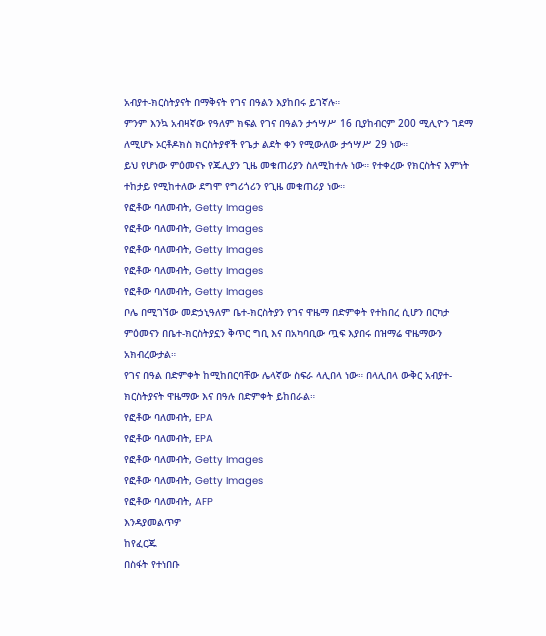አብያተ-ክርስትያናት በማቅናት የገና በዓልን እያከበሩ ይገኛሉ።
ምንም እንኳ አብዛኛው የዓለም ክፍል የገና በዓልን ታኅሣሥ 16 ቢያከብርም 200 ሚሊዮን ገደማ ለሚሆኑ ኦርቶዶክስ ክርስትያኖች የጌታ ልደት ቀን የሚውለው ታኅሣሥ 29 ነው።
ይህ የሆነው ምዕመናኑ የጁሊያን ጊዜ መቁጠሪያን ስለሚከተሉ ነው። የተቀረው የክርስትና እምነት ተከታይ የሚከተለው ደግሞ የግሪጎሪን የጊዜ መቁጠሪያ ነው።
የፎቶው ባለመብት, Getty Images
የፎቶው ባለመብት, Getty Images
የፎቶው ባለመብት, Getty Images
የፎቶው ባለመብት, Getty Images
የፎቶው ባለመብት, Getty Images
ቦሌ በሚገኘው መድኃኒዓለም ቤተ-ክርስትያን የገና ዋዜማ በድምቀት የተከበረ ሲሆን በርካታ ምዕመናን በቤተ-ክርስትያኗን ቅጥር ግቢ እና በአካባቢው ጧፍ እያበሩ በዝማሬ ዋዜማውን አክብረውታል።
የገና በዓል በድምቀት ከሚከበርባቸው ሌላኛው ስፍራ ላሊበላ ነው። በላሊበላ ውቅር አብያተ-ክርስትያናት ዋዜማው እና በዓሉ በድምቀት ይከበራል።
የፎቶው ባለመብት, EPA
የፎቶው ባለመብት, EPA
የፎቶው ባለመብት, Getty Images
የፎቶው ባለመብት, Getty Images
የፎቶው ባለመብት, AFP
እንዳያመልጥዎ
ከየፈርጁ
በስፋት የተነበቡ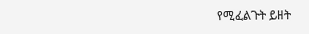የሚፈልጉት ይዘት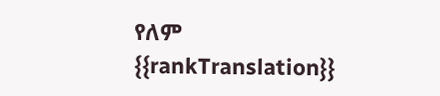የለም
{{rankTranslation}}